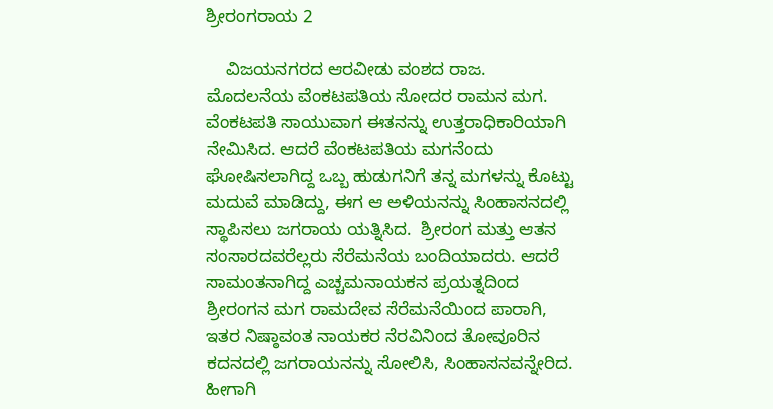ಶ್ರೀರಂಗರಾಯ 2

    ವಿಜಯನಗರದ ಆರವೀಡು ವಂಶದ ರಾಜ.  ಮೊದಲನೆಯ ವೆಂಕಟಪತಿಯ ಸೋದರ ರಾಮನ ಮಗ. ವೆಂಕಟಪತಿ ಸಾಯುವಾಗ ಈತನನ್ನು ಉತ್ತರಾಧಿಕಾರಿಯಾಗಿ ನೇಮಿಸಿದ. ಆದರೆ ವೆಂಕಟಪತಿಯ ಮಗನೆಂದು ಘೋಷಿಸಲಾಗಿದ್ದ ಒಬ್ಬ ಹುಡುಗನಿಗೆ ತನ್ನ ಮಗಳನ್ನು ಕೊಟ್ಟು ಮದುವೆ ಮಾಡಿದ್ದು, ಈಗ ಆ ಅಳಿಯನನ್ನು ಸಿಂಹಾಸನದಲ್ಲಿ ಸ್ಥಾಪಿಸಲು ಜಗರಾಯ ಯತ್ನಿಸಿದ.  ಶ್ರೀರಂಗ ಮತ್ತು ಆತನ ಸಂಸಾರದವರೆಲ್ಲರು ಸೆರೆಮನೆಯ ಬಂದಿಯಾದರು. ಆದರೆ ಸಾಮಂತನಾಗಿದ್ದ ಎಚ್ಚಮನಾಯಕನ ಪ್ರಯತ್ನದಿಂದ ಶ್ರೀರಂಗನ ಮಗ ರಾಮದೇವ ಸೆರೆಮನೆಯಿಂದ ಪಾರಾಗಿ, ಇತರ ನಿಷ್ಠಾವಂತ ನಾಯಕರ ನೆರವಿನಿಂದ ತೋವೂರಿನ ಕದನದಲ್ಲಿ ಜಗರಾಯನನ್ನು ಸೋಲಿಸಿ, ಸಿಂಹಾಸನವನ್ನೇರಿದ.  ಹೀಗಾಗಿ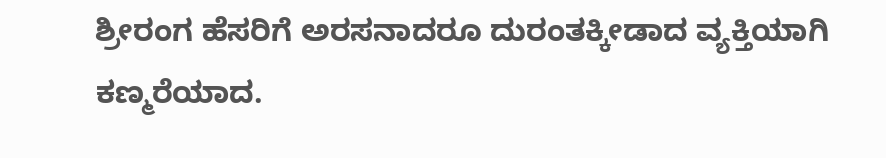ಶ್ರೀರಂಗ ಹೆಸರಿಗೆ ಅರಸನಾದರೂ ದುರಂತಕ್ಕೀಡಾದ ವ್ಯಕ್ತಿಯಾಗಿ ಕಣ್ಮರೆಯಾದ.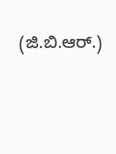(ಜಿ.ಬಿ.ಆರ್.)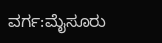ವರ್ಗ:ಮೈಸೂರು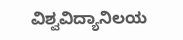ವಿಶ್ವವಿದ್ಯಾನಿಲಯ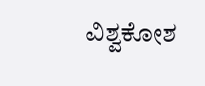ವಿಶ್ವಕೋಶ